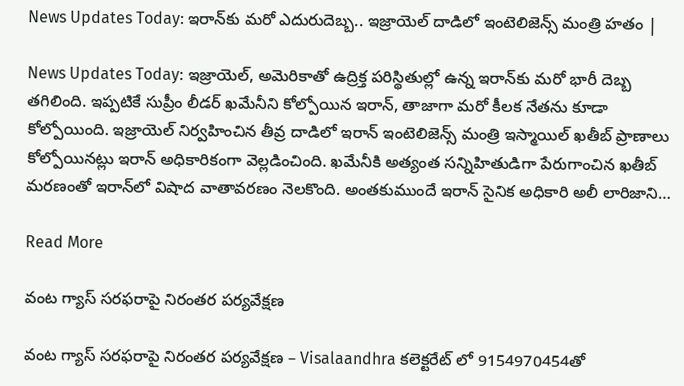News Updates Today: ఇరాన్‌కు మరో ఎదురుదెబ్బ.. ఇజ్రాయెల్ దాడిలో ఇంటెలిజెన్స్ మంత్రి హతం |

News Updates Today: ఇజ్రాయెల్, అమెరికాతో ఉద్రిక్త పరిస్థితుల్లో ఉన్న ఇరాన్‌కు మరో భారీ దెబ్బ తగిలింది. ఇప్పటికే సుప్రీం లీడర్ ఖమేనీని కోల్పోయిన ఇరాన్, తాజాగా మరో కీలక నేతను కూడా కోల్పోయింది. ఇజ్రాయెల్ నిర్వహించిన తీవ్ర దాడిలో ఇరాన్ ఇంటెలిజెన్స్ మంత్రి ఇస్మాయిల్ ఖతీబ్ ప్రాణాలు కోల్పోయినట్లు ఇరాన్ అధికారికంగా వెల్లడించింది. ఖమేనీకి అత్యంత సన్నిహితుడిగా పేరుగాంచిన ఖతీబ్ మరణంతో ఇరాన్‌లో విషాద వాతావరణం నెలకొంది. అంతకుముందే ఇరాన్ సైనిక అధికారి అలీ లారిజాని…

Read More

వంట గ్యాస్ సరఫరాపై నిరంతర పర్యవేక్షణ

వంట గ్యాస్ సరఫరాపై నిరంతర పర్యవేక్షణ – Visalaandhra కలెక్టరేట్ లో 9154970454తో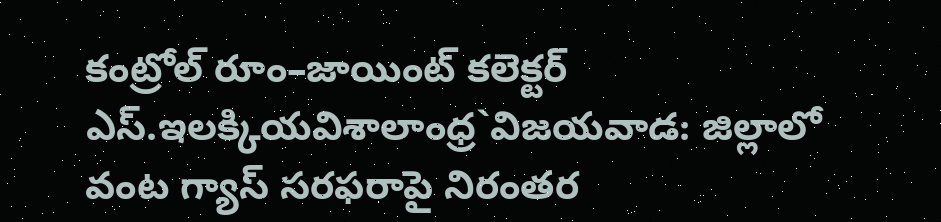కంట్రోల్ రూం–జాయింట్ కలెక్టర్ ఎస్.ఇలక్కియవిశాలాంధ్ర`విజయవాడ: జిల్లాలో వంట గ్యాస్ సరఫరాపై నిరంతర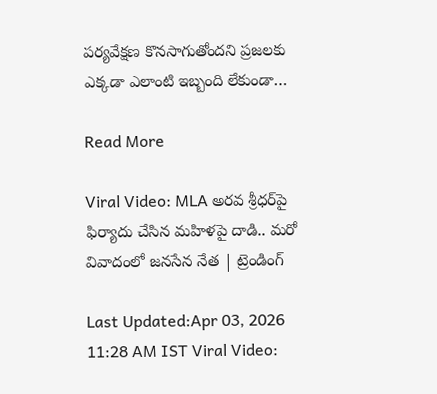పర్యవేక్షణ కొనసాగుతోందని ప్రజలకు ఎక్కడా ఎలాంటి ఇబ్బంది లేకుండా…

Read More

Viral Video: MLA అరవ శ్రీధర్‌పై ఫిర్యాదు చేసిన మహిళపై దాడి.. మరో వివాదంలో జనసేన నేత | ట్రెండింగ్

Last Updated:Apr 03, 2026 11:28 AM IST Viral Video: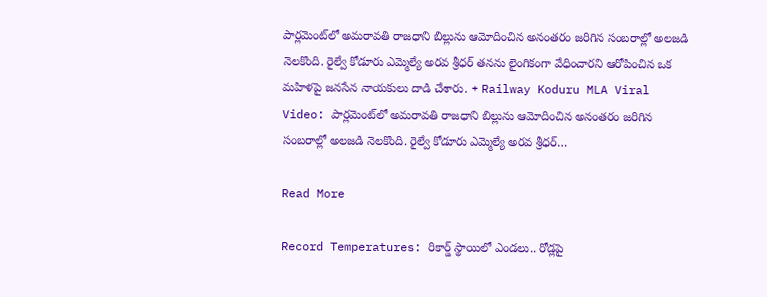పార్లమెంట్‌లో అమరావతి రాజధాని బిల్లును ఆమోదించిన అనంతరం జరిగిన సంబరాల్లో అలజడి నెలకొంది. రైల్వే కోడూరు ఎమ్మెల్యే అరవ శ్రీధర్ తనను లైంగికంగా వేధించారని ఆరోపించిన ఒక మహిళపై జనసేన నాయకులు దాడి చేశారు. + Railway Koduru MLA Viral Video: పార్లమెంట్‌లో అమరావతి రాజధాని బిల్లును ఆమోదించిన అనంతరం జరిగిన సంబరాల్లో అలజడి నెలకొంది. రైల్వే కోడూరు ఎమ్మెల్యే అరవ శ్రీధర్…

Read More

Record Temperatures: రికార్డ్ స్థాయిలో ఎండలు.. రోడ్లపై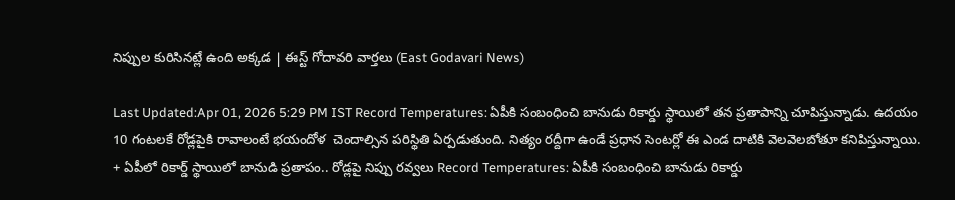నిప్పుల కురిసినట్లే ఉంది అక్కడ | ఈస్ట్ గోదావరి వార్తలు (East Godavari News)

Last Updated:Apr 01, 2026 5:29 PM IST Record Temperatures: ఏపీకి సంబంధించి బానుడు రికార్డు స్థాయిలో తన ప్రతాపాన్ని చూపిస్తున్నాడు. ఉదయం 10 గంటలకే రోడ్లపైకి రావాలంటే భయందోళ  చెందాల్సిన పరిస్థితి ఏర్పడుతుంది. నిత్యం రద్దీగా ఉండే ప్రధాన సెంటర్లో ఈ ఎండ దాటికి వెలవెలబోతూ కనిపిస్తున్నాయి. + ఏపీలో రికార్డ్ స్థాయిలో బానుడి ప్రతాపం.. రోడ్లపై నిప్పు రవ్వలు Record Temperatures: ఏపీకి సంబంధించి బానుడు రికార్డు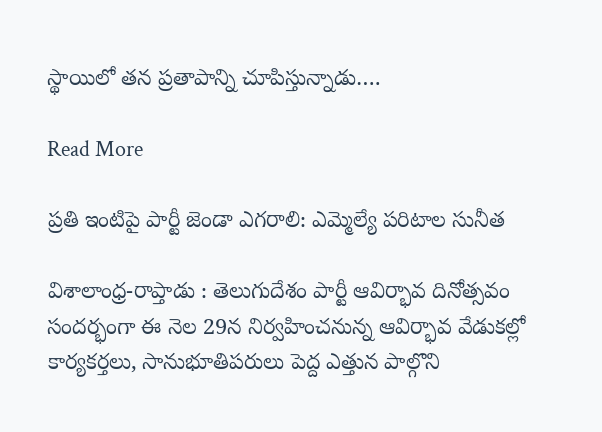స్థాయిలో తన ప్రతాపాన్ని చూపిస్తున్నాడు….

Read More

ప్రతి ఇంటిపై పార్టీ జెండా ఎగరాలి: ఎమ్మెల్యే పరిటాల సునీత

విశాలాంధ్ర-రాప్తాడు : తెలుగుదేశం పార్టీ ఆవిర్భావ దినోత్సవం సందర్భంగా ఈ నెల 29న నిర్వహించనున్న ఆవిర్భావ వేడుకల్లో కార్యకర్తలు, సానుభూతిపరులు పెద్ద ఎత్తున పాల్గొని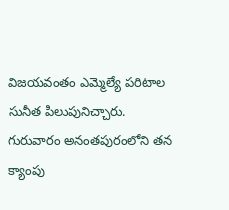విజయవంతం ఎమ్మెల్యే పరిటాల సునీత పిలుపునిచ్చారు. గురువారం అనంతపురంలోని తన క్యాంపు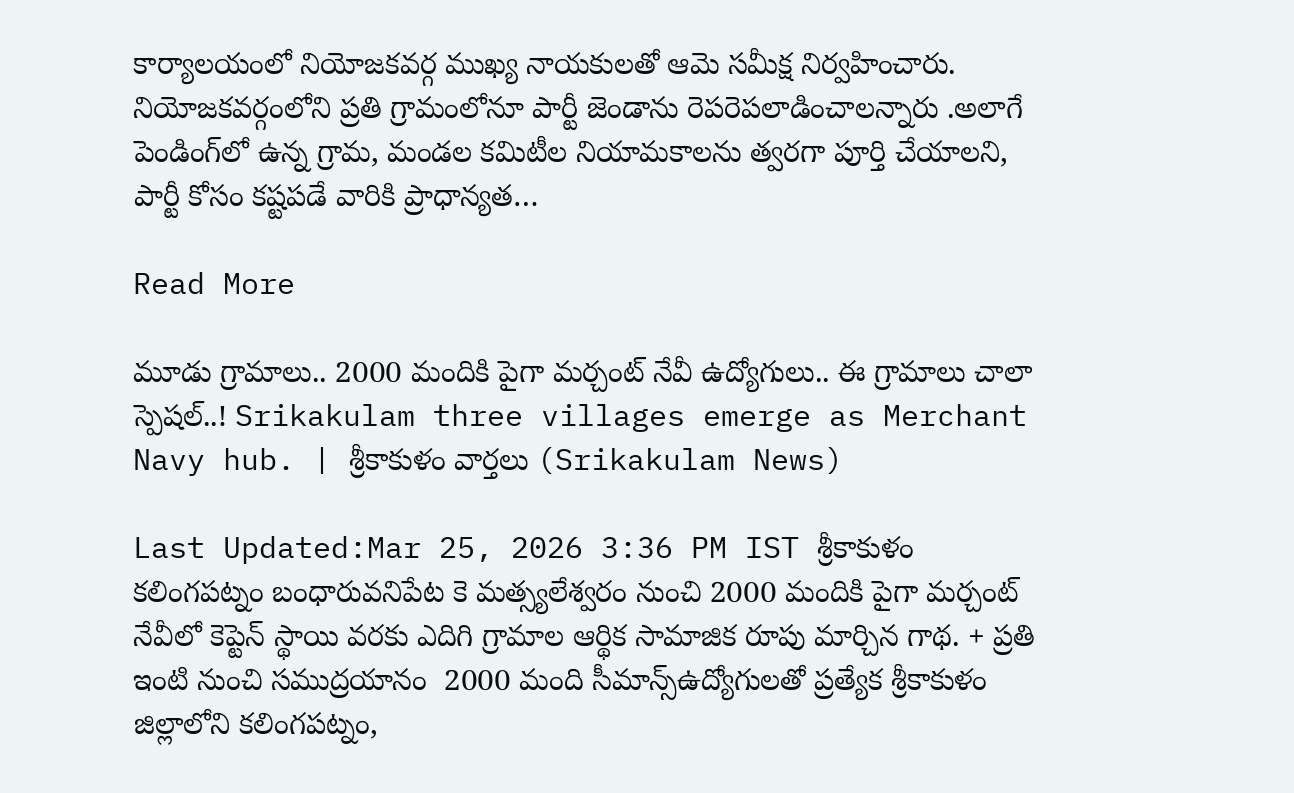కార్యాలయంలో నియోజకవర్గ ముఖ్య నాయకులతో ఆమె సమీక్ష నిర్వహించారు. నియోజకవర్గంలోని ప్రతి గ్రామంలోనూ పార్టీ జెండాను రెపరెపలాడించాలన్నారు .అలాగే పెండింగ్‌లో ఉన్న గ్రామ, మండల కమిటీల నియామకాలను త్వరగా పూర్తి చేయాలని, పార్టీ కోసం కష్టపడే వారికి ప్రాధాన్యత…

Read More

మూడు గ్రామాలు.. 2000 మందికి పైగా మర్చంట్ నేవీ ఉద్యోగులు.. ఈ గ్రామాలు చాలా స్పెషల్..! Srikakulam three villages emerge as Merchant Navy hub. | శ్రీకాకుళం వార్తలు (Srikakulam News)

Last Updated:Mar 25, 2026 3:36 PM IST శ్రీకాకుళం కలింగపట్నం బంధారువనిపేట కె మత్స్యలేశ్వరం నుంచి 2000 మందికి పైగా మర్చంట్ నేవీలో కెప్టెన్ స్థాయి వరకు ఎదిగి గ్రామాల ఆర్థిక సామాజిక రూపు మార్చిన గాథ. + ప్రతి ఇంటి నుంచి సముద్రయానం  2000 మంది సీమాన్స్ఉద్యోగులతో ప్రత్యేక శ్రీకాకుళం జిల్లాలోని కలింగపట్నం,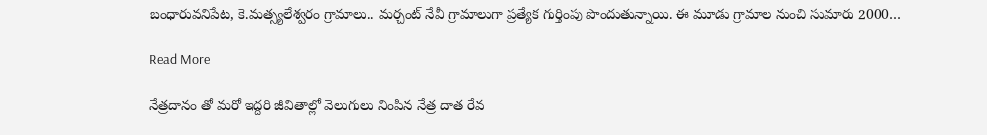బంధారువనిపేట, కె.మత్స్యలేశ్వరం గ్రామాలు.. మర్చంట్ నేవీ గ్రామాలుగా ప్రత్యేక గుర్తింపు పొందుతున్నాయి. ఈ మూడు గ్రామాల నుంచి సుమారు 2000…

Read More

నేత్రదానం తో మరో ఇద్దరి జీవితాల్లో వెలుగులు నింపిన నేత్ర దాత రేవ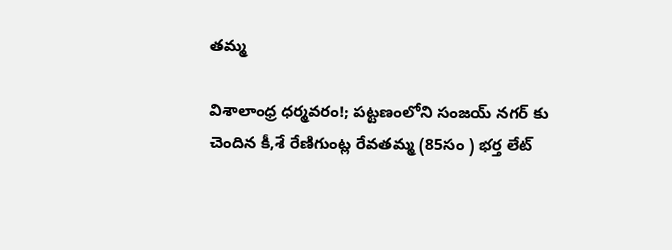తమ్మ

విశాలాంధ్ర ధర్మవరం!; పట్టణంలోని సంజయ్ నగర్ కు చెందిన కీ,శే రేణిగుంట్ల రేవతమ్మ (85సం ) భర్త లేట్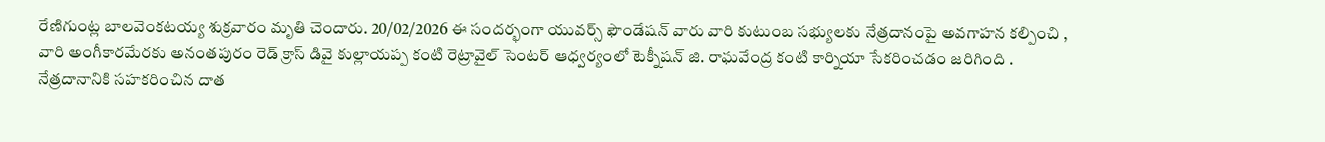రేణిగుంట్ల బాలవెంకటయ్య శుక్రవారం మృతి చెందారు. 20/02/2026 ఈ సందర్భంగా యువర్స్ ఫౌండేషన్ వారు వారి కుటుంబ సభ్యులకు నేత్రదానంపై అవగాహన కల్పించి , వారి అంగీకారమేరకు అనంతపురం రెడ్ క్రాస్ డివై కుల్లాయప్ప కంటి రెట్రావైల్ సెంటర్ ఆధ్వర్యంలో టెక్నీషన్ జి. రాఘవేంద్ర కంటి కార్నియా సేకరించడం జరిగింది . నేత్రదానానికి సహకరించిన దాత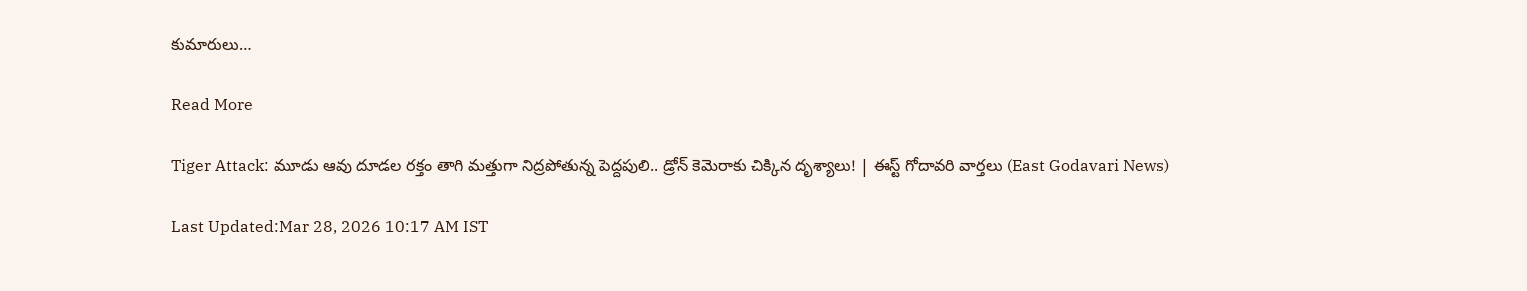కుమారులు…

Read More

Tiger Attack: మూడు ఆవు దూడల రక్తం తాగి మత్తుగా నిద్రపోతున్న పెద్దపులి.. డ్రోన్ కెమెరాకు చిక్కిన దృశ్యాలు! | ఈస్ట్ గోదావరి వార్తలు (East Godavari News)

Last Updated:Mar 28, 2026 10:17 AM IST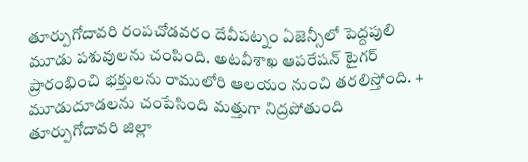తూర్పుగోదావరి రంపచోడవరం దేవీపట్నం ఏజెన్సీలో పెద్దపులి మూడు పశువులను చంపింది. అటవీశాఖ ఆపరేషన్ టైగర్ ప్రారంభించి భక్తులను రాములోరి ఆలయం నుంచి తరలిస్తోంది. + మూడుదూడలను చంపేసింది మత్తుగా నిద్రపోతుంది తూర్పుగోదావరి జిల్లా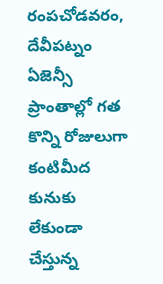రంపచోడవరం, దేవీపట్నం ఏజెన్సీ ప్రాంతాల్లో గత కొన్ని రోజులుగా కంటిమీద కునుకు లేకుండా చేస్తున్న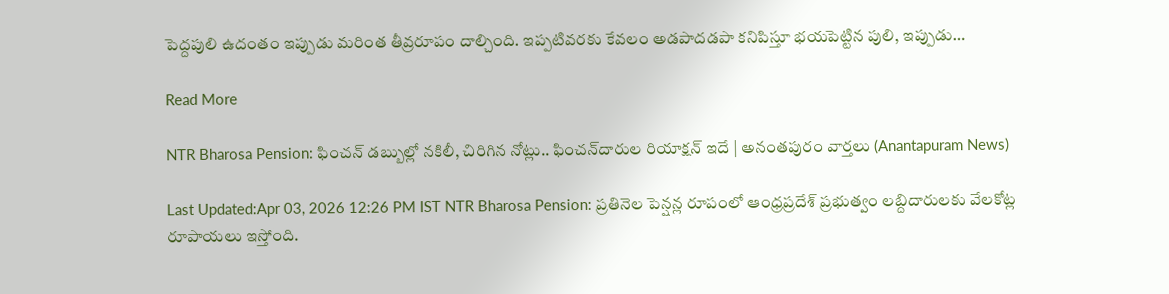పెద్దపులి ఉదంతం ఇప్పుడు మరింత తీవ్రరూపం దాల్చింది. ఇప్పటివరకు కేవలం అడపాదడపా కనిపిస్తూ భయపెట్టిన పులి, ఇప్పుడు…

Read More

NTR Bharosa Pension: ఫించన్ డబ్బుల్లో నకిలీ, చిరిగిన నోట్లు.. ఫించన్‌దారుల రియాక్షన్ ఇదే | అనంతపురం వార్తలు (Anantapuram News)

Last Updated:Apr 03, 2026 12:26 PM IST NTR Bharosa Pension: ప్రతినెల పెన్షన్ల రూపంలో ఆంధ్రప్రదేశ్ ప్రభుత్వం లబ్దిదారులకు వేలకోట్ల రూపాయలు ఇస్తోంది.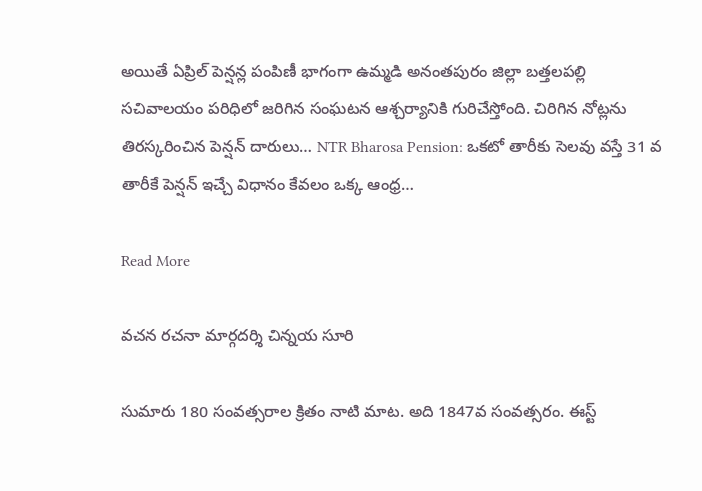అయితే ఏప్రిల్ పెన్షన్ల పంపిణీ భాగంగా ఉమ్మడి అనంతపురం జిల్లా బత్తలపల్లి సచివాలయం పరిధిలో జరిగిన సంఘటన ఆశ్చర్యానికి గురిచేస్తోంది. చిరిగిన నోట్లను తిరస్కరించిన పెన్షన్ దారులు… NTR Bharosa Pension: ఒకటో తారీకు సెలవు వస్తే 31 వ తారీకే పెన్షన్ ఇచ్చే విధానం కేవలం ఒక్క ఆంధ్ర…

Read More

వచన రచనా మార్గదర్శి చిన్నయ సూరి

సుమారు 180 సంవత్సరాల క్రితం నాటి మాట. అది 1847వ సంవత్సరం. ఈస్ట్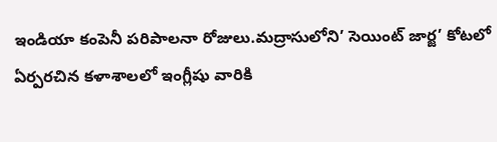ఇండియా కంపెనీ పరిపాలనా రోజులు.మద్రాసులోని’ సెయింట్ జార్జ’ కోటలో ఏర్పరచిన కళాశాలలో ఇంగ్లీషు వారికి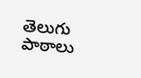తెలుగు పాఠాలు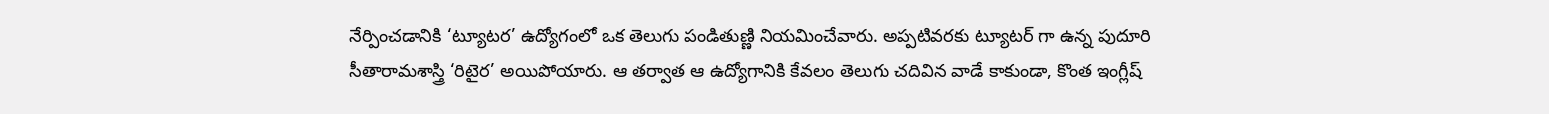నేర్పించడానికి ‘ట్యూటర’ ఉద్యోగంలో ఒక తెలుగు పండితుణ్ణి నియమించేవారు. అప్పటివరకు ట్యూటర్ గా ఉన్న పుదూరి సీతారామశాస్త్రి ‘రిటైర’ అయిపోయారు. ఆ తర్వాత ఆ ఉద్యోగానికి కేవలం తెలుగు చదివిన వాడే కాకుండా, కొంత ఇంగ్లీష్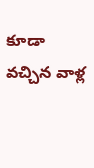కూడా వచ్చిన వాళ్ల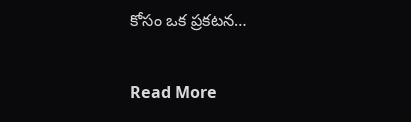కోసం ఒక ప్రకటన…

Read More